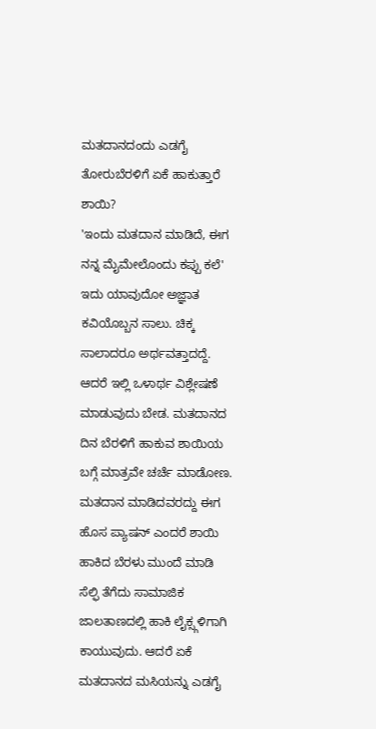ಮತದಾನದಂದು ಎಡಗೈ ತೋರುಬೆರಳಿಗೆ ಏಕೆ ಹಾಕುತ್ತಾರೆ ಶಾಯಿ?
'ಇಂದು ಮತದಾನ ಮಾಡಿದೆ, ಈಗ ನನ್ನ ಮೈಮೇಲೊಂದು ಕಪ್ಪು ಕಲೆ' ಇದು ಯಾವುದೋ ಅಜ್ಞಾತ ಕವಿಯೊಬ್ಬನ ಸಾಲು. ಚಿಕ್ಕ ಸಾಲಾದರೂ ಅರ್ಥವತ್ತಾದದ್ದೆ. ಆದರೆ ಇಲ್ಲಿ ಒಳಾರ್ಥ ವಿಶ್ಲೇಷಣೆ ಮಾಡುವುದು ಬೇಡ. ಮತದಾನದ ದಿನ ಬೆರಳಿಗೆ ಹಾಕುವ ಶಾಯಿಯ ಬಗ್ಗೆ ಮಾತ್ರವೇ ಚರ್ಚೆ ಮಾಡೋಣ.
ಮತದಾನ ಮಾಡಿದವರದ್ದು ಈಗ ಹೊಸ ಪ್ಯಾಷನ್ ಎಂದರೆ ಶಾಯಿ ಹಾಕಿದ ಬೆರಳು ಮುಂದೆ ಮಾಡಿ ಸೆಲ್ಫಿ ತೆಗೆದು ಸಾಮಾಜಿಕ ಜಾಲತಾಣದಲ್ಲಿ ಹಾಕಿ ಲೈಕ್ಸ್ಗಳಿಗಾಗಿ ಕಾಯುವುದು. ಆದರೆ ಏಕೆ ಮತದಾನದ ಮಸಿಯನ್ನು ಎಡಗೈ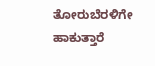ತೋರುಬೆರಳಿಗೇ ಹಾಕುತ್ತಾರೆ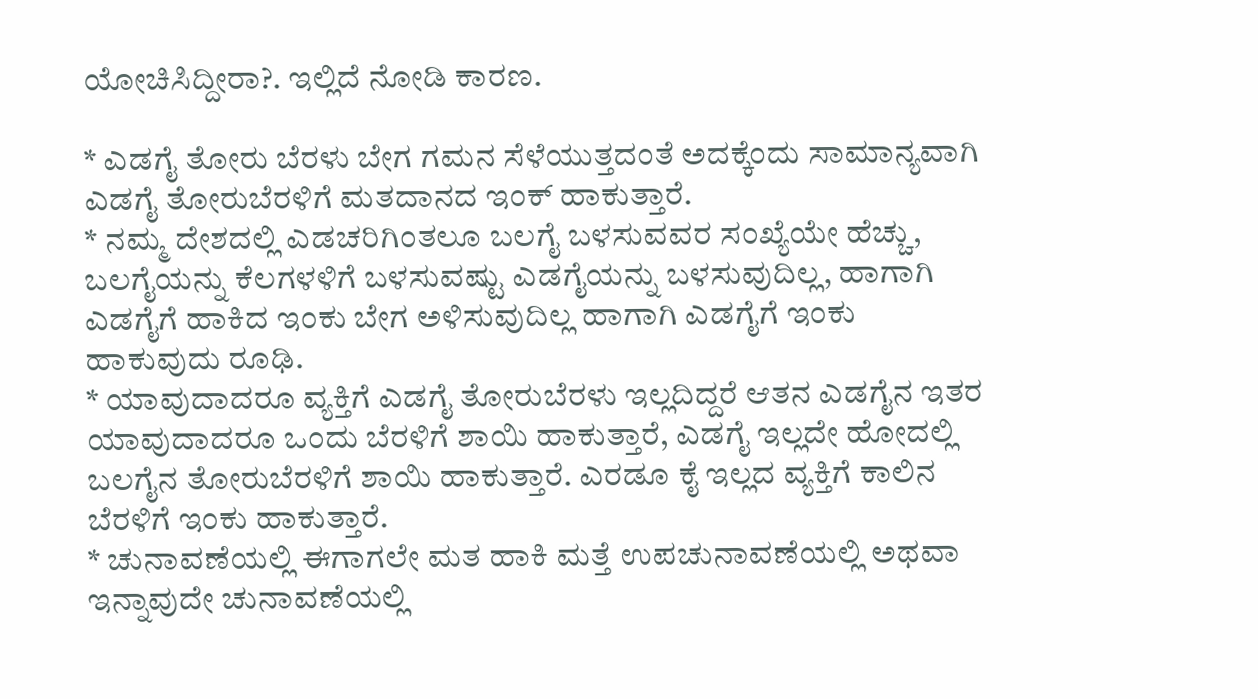ಯೋಚಿಸಿದ್ದೀರಾ?. ಇಲ್ಲಿದೆ ನೋಡಿ ಕಾರಣ.

* ಎಡಗೈ ತೋರು ಬೆರಳು ಬೇಗ ಗಮನ ಸೆಳೆಯುತ್ತದಂತೆ ಅದಕ್ಕೆಂದು ಸಾಮಾನ್ಯವಾಗಿ ಎಡಗೈ ತೋರುಬೆರಳಿಗೆ ಮತದಾನದ ಇಂಕ್ ಹಾಕುತ್ತಾರೆ.
* ನಮ್ಮ ದೇಶದಲ್ಲಿ ಎಡಚರಿಗಿಂತಲೂ ಬಲಗೈ ಬಳಸುವವರ ಸಂಖ್ಯೆಯೇ ಹೆಚ್ಚು, ಬಲಗೈಯನ್ನು ಕೆಲಗಳಳಿಗೆ ಬಳಸುವಷ್ಟು ಎಡಗೈಯನ್ನು ಬಳಸುವುದಿಲ್ಲ, ಹಾಗಾಗಿ ಎಡಗೈಗೆ ಹಾಕಿದ ಇಂಕು ಬೇಗ ಅಳಿಸುವುದಿಲ್ಲ ಹಾಗಾಗಿ ಎಡಗೈಗೆ ಇಂಕು ಹಾಕುವುದು ರೂಢಿ.
* ಯಾವುದಾದರೂ ವ್ಯಕ್ತಿಗೆ ಎಡಗೈ ತೋರುಬೆರಳು ಇಲ್ಲದಿದ್ದರೆ ಆತನ ಎಡಗೈನ ಇತರ ಯಾವುದಾದರೂ ಒಂದು ಬೆರಳಿಗೆ ಶಾಯಿ ಹಾಕುತ್ತಾರೆ, ಎಡಗೈ ಇಲ್ಲದೇ ಹೋದಲ್ಲಿ ಬಲಗೈನ ತೋರುಬೆರಳಿಗೆ ಶಾಯಿ ಹಾಕುತ್ತಾರೆ. ಎರಡೂ ಕೈ ಇಲ್ಲದ ವ್ಯಕ್ತಿಗೆ ಕಾಲಿನ ಬೆರಳಿಗೆ ಇಂಕು ಹಾಕುತ್ತಾರೆ.
* ಚುನಾವಣೆಯಲ್ಲಿ ಈಗಾಗಲೇ ಮತ ಹಾಕಿ ಮತ್ತೆ ಉಪಚುನಾವಣೆಯಲ್ಲಿ ಅಥವಾ ಇನ್ನಾವುದೇ ಚುನಾವಣೆಯಲ್ಲಿ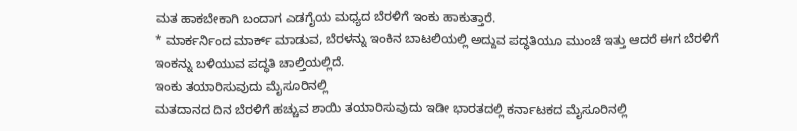ಮತ ಹಾಕಬೇಕಾಗಿ ಬಂದಾಗ ಎಡಗೈಯ ಮಧ್ಯದ ಬೆರಳಿಗೆ ಇಂಕು ಹಾಕುತ್ತಾರೆ.
* ಮಾರ್ಕರ್ನಿಂದ ಮಾರ್ಕ್ ಮಾಡುವ, ಬೆರಳನ್ನು ಇಂಕಿನ ಬಾಟಲಿಯಲ್ಲಿ ಅದ್ದುವ ಪದ್ಧತಿಯೂ ಮುಂಚೆ ಇತ್ತು ಆದರೆ ಈಗ ಬೆರಳಿಗೆ ಇಂಕನ್ನು ಬಳಿಯುವ ಪದ್ಧತಿ ಚಾಲ್ತಿಯಲ್ಲಿದೆ.
ಇಂಕು ತಯಾರಿಸುವುದು ಮೈಸೂರಿನಲ್ಲಿ
ಮತದಾನದ ದಿನ ಬೆರಳಿಗೆ ಹಚ್ಚುವ ಶಾಯಿ ತಯಾರಿಸುವುದು ಇಡೀ ಭಾರತದಲ್ಲಿ ಕರ್ನಾಟಕದ ಮೈಸೂರಿನಲ್ಲಿ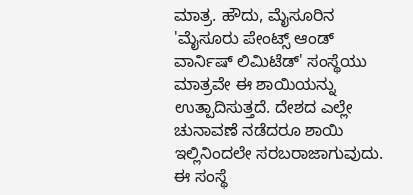ಮಾತ್ರ. ಹೌದು, ಮೈಸೂರಿನ 'ಮೈಸೂರು ಪೇಂಟ್ಸ್ ಆಂಡ್ ವಾರ್ನಿಷ್ ಲಿಮಿಟೆಡ್' ಸಂಸ್ಥೆಯು ಮಾತ್ರವೇ ಈ ಶಾಯಿಯನ್ನು ಉತ್ಪಾದಿಸುತ್ತದೆ. ದೇಶದ ಎಲ್ಲೇ ಚುನಾವಣೆ ನಡೆದರೂ ಶಾಯಿ ಇಲ್ಲಿನಿಂದಲೇ ಸರಬರಾಜಾಗುವುದು. ಈ ಸಂಸ್ಥೆ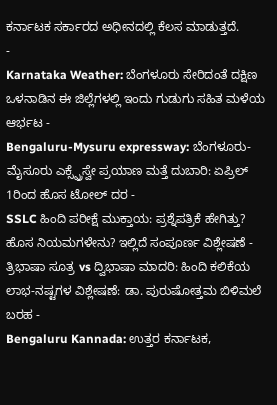ಕರ್ನಾಟಕ ಸರ್ಕಾರದ ಅಧೀನದಲ್ಲಿ ಕೆಲಸ ಮಾಡುತ್ತದೆ.
-
Karnataka Weather: ಬೆಂಗಳೂರು ಸೇರಿದಂತೆ ದಕ್ಷಿಣ ಒಳನಾಡಿನ ಈ ಜಿಲ್ಲೆಗಳಲ್ಲಿ ಇಂದು ಗುಡುಗು ಸಹಿತ ಮಳೆಯ ಆರ್ಭಟ -
Bengaluru-Mysuru expressway: ಬೆಂಗಳೂರು-ಮೈಸೂರು ಎಕ್ಸ್ಪ್ರೆಸ್ವೇ ಪ್ರಯಾಣ ಮತ್ತೆ ದುಬಾರಿ: ಏಪ್ರಿಲ್ 1ರಿಂದ ಹೊಸ ಟೋಲ್ ದರ -
SSLC ಹಿಂದಿ ಪರೀಕ್ಷೆ ಮುಕ್ತಾಯ: ಪ್ರಶ್ನೆಪತ್ರಿಕೆ ಹೇಗಿತ್ತು? ಹೊಸ ನಿಯಮಗಳೇನು? ಇಲ್ಲಿದೆ ಸಂಪೂರ್ಣ ವಿಶ್ಲೇಷಣೆ -
ತ್ರಿಭಾಷಾ ಸೂತ್ರ vs ದ್ವಿಭಾಷಾ ಮಾದರಿ: ಹಿಂದಿ ಕಲಿಕೆಯ ಲಾಭ-ನಷ್ಟಗಳ ವಿಶ್ಲೇಷಣೆ: ಡಾ. ಪುರುಷೋತ್ತಮ ಬಿಳಿಮಲೆ ಬರಹ -
Bengaluru Kannada: ಉತ್ತರ ಕರ್ನಾಟಕ,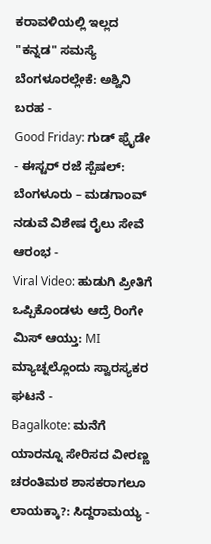ಕರಾವಳಿಯಲ್ಲಿ ಇಲ್ಲದ "ಕನ್ನಡ" ಸಮಸ್ಯೆ ಬೆಂಗಳೂರಲ್ಲೇಕೆ: ಅಶ್ವಿನಿ ಬರಹ -
Good Friday: ಗುಡ್ ಫ್ರೈಡೇ - ಈಸ್ಟರ್ ರಜೆ ಸ್ಪೆಷಲ್: ಬೆಂಗಳೂರು – ಮಡಗಾಂವ್ ನಡುವೆ ವಿಶೇಷ ರೈಲು ಸೇವೆ ಆರಂಭ -
Viral Video: ಹುಡುಗಿ ಪ್ರೀತಿಗೆ ಒಪ್ಪಿಕೊಂಡಳು ಆದ್ರೆ ರಿಂಗೇ ಮಿಸ್ ಆಯ್ತು: MI ಮ್ಯಾಚ್ನಲ್ಲೊಂದು ಸ್ವಾರಸ್ಯಕರ ಘಟನೆ -
Bagalkote: ಮನೆಗೆ ಯಾರನ್ನೂ ಸೇರಿಸದ ವೀರಣ್ಣ ಚರಂತಿಮಠ ಶಾಸಕರಾಗಲೂ ಲಾಯಕ್ಕಾ?: ಸಿದ್ದರಾಮಯ್ಯ -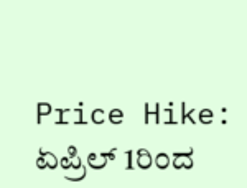Price Hike: ಏಪ್ರಿಲ್ 1ರಿಂದ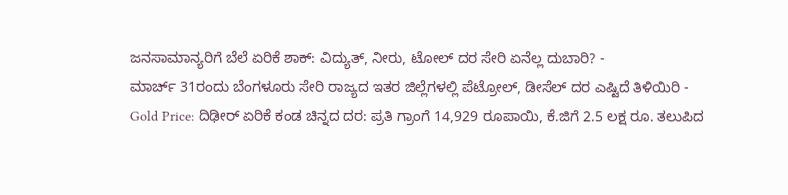ಜನಸಾಮಾನ್ಯರಿಗೆ ಬೆಲೆ ಏರಿಕೆ ಶಾಕ್: ವಿದ್ಯುತ್, ನೀರು, ಟೋಲ್ ದರ ಸೇರಿ ಏನೆಲ್ಲ ದುಬಾರಿ? -
ಮಾರ್ಚ್ 31ರಂದು ಬೆಂಗಳೂರು ಸೇರಿ ರಾಜ್ಯದ ಇತರ ಜಿಲ್ಲೆಗಳಲ್ಲಿ ಪೆಟ್ರೋಲ್, ಡೀಸೆಲ್ ದರ ಎಷ್ಟಿದೆ ತಿಳಿಯಿರಿ -
Gold Price: ದಿಢೀರ್ ಏರಿಕೆ ಕಂಡ ಚಿನ್ನದ ದರ: ಪ್ರತಿ ಗ್ರಾಂಗೆ 14,929 ರೂಪಾಯಿ, ಕೆ.ಜಿಗೆ 2.5 ಲಕ್ಷ ರೂ. ತಲುಪಿದ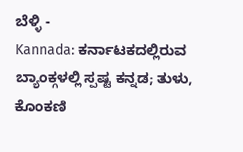ಬೆಳ್ಳಿ -
Kannada: ಕರ್ನಾಟಕದಲ್ಲಿರುವ ಬ್ಯಾಂಕ್ಗಳಲ್ಲಿ ಸ್ಪಷ್ಟ ಕನ್ನಡ; ತುಳು, ಕೊಂಕಣಿ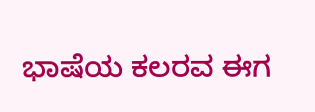ಭಾಷೆಯ ಕಲರವ ಈಗ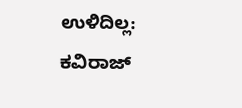ಉಳಿದಿಲ್ಲ: ಕವಿರಾಜ್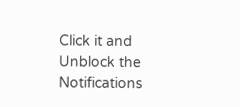Click it and Unblock the Notifications